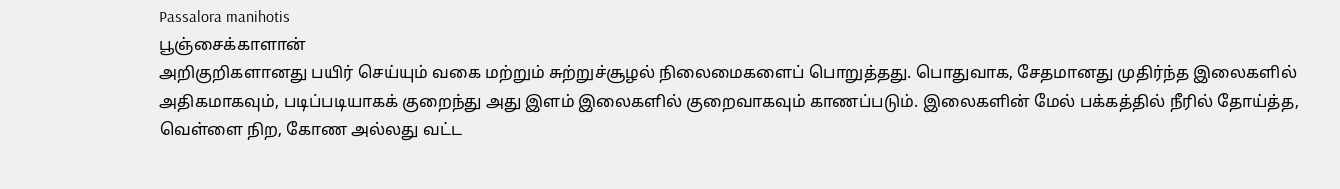Passalora manihotis
பூஞ்சைக்காளான்
அறிகுறிகளானது பயிர் செய்யும் வகை மற்றும் சுற்றுச்சூழல் நிலைமைகளைப் பொறுத்தது. பொதுவாக, சேதமானது முதிர்ந்த இலைகளில் அதிகமாகவும், படிப்படியாகக் குறைந்து அது இளம் இலைகளில் குறைவாகவும் காணப்படும். இலைகளின் மேல் பக்கத்தில் நீரில் தோய்த்த, வெள்ளை நிற, கோண அல்லது வட்ட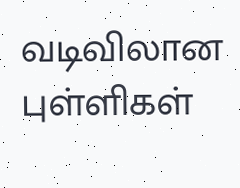வடிவிலான புள்ளிகள்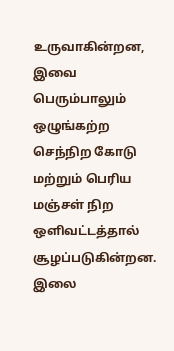உருவாகின்றன, இவை பெரும்பாலும் ஒழுங்கற்ற செந்நிற கோடு மற்றும் பெரிய மஞ்சள் நிற ஒளிவட்டத்தால் சூழப்படுகின்றன. இலை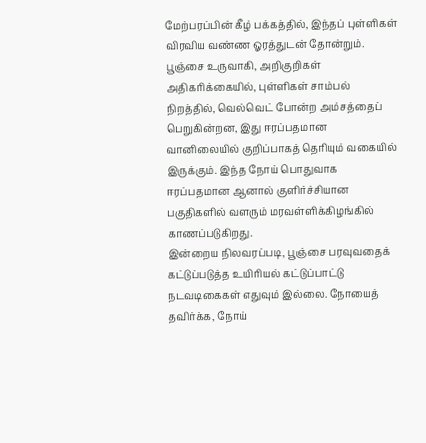மேற்பரப்பின் கீழ் பக்கத்தில், இந்தப் புள்ளிகள் விரவிய வண்ண ஓரத்துடன் தோன்றும். பூஞ்சை உருவாகி, அறிகுறிகள் அதிகரிக்கையில், புள்ளிகள் சாம்பல் நிறத்தில், வெல்வெட் போன்ற அம்சத்தைப் பெறுகின்றன, இது ஈரப்பதமான வானிலையில் குறிப்பாகத் தெரியும் வகையில் இருக்கும். இந்த நோய் பொதுவாக ஈரப்பதமான ஆனால் குளிர்ச்சியான பகுதிகளில் வளரும் மரவள்ளிக்கிழங்கில் காணப்படுகிறது.
இன்றைய நிலவரப்படி, பூஞ்சை பரவுவதைக் கட்டுப்படுத்த உயிரியல் கட்டுப்பாட்டு நடவடிகைகள் எதுவும் இல்லை. நோயைத் தவிர்க்க, நோய்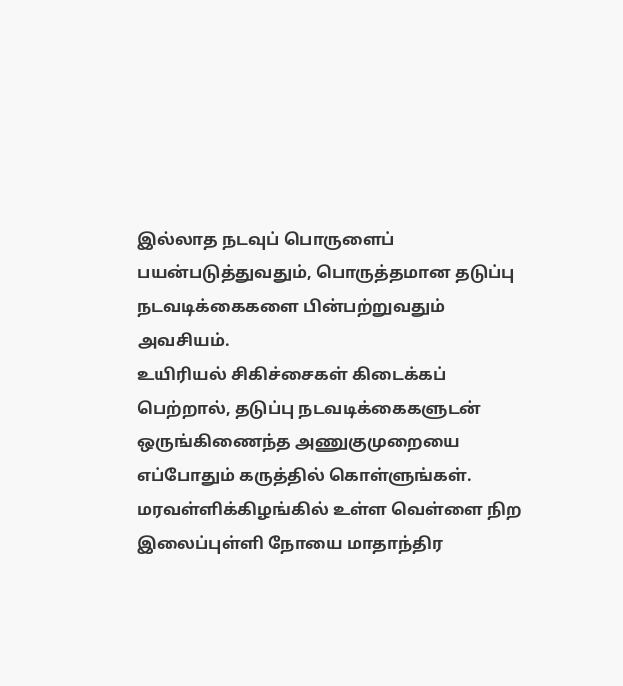இல்லாத நடவுப் பொருளைப் பயன்படுத்துவதும், பொருத்தமான தடுப்பு நடவடிக்கைகளை பின்பற்றுவதும் அவசியம்.
உயிரியல் சிகிச்சைகள் கிடைக்கப் பெற்றால், தடுப்பு நடவடிக்கைகளுடன் ஒருங்கிணைந்த அணுகுமுறையை எப்போதும் கருத்தில் கொள்ளுங்கள். மரவள்ளிக்கிழங்கில் உள்ள வெள்ளை நிற இலைப்புள்ளி நோயை மாதாந்திர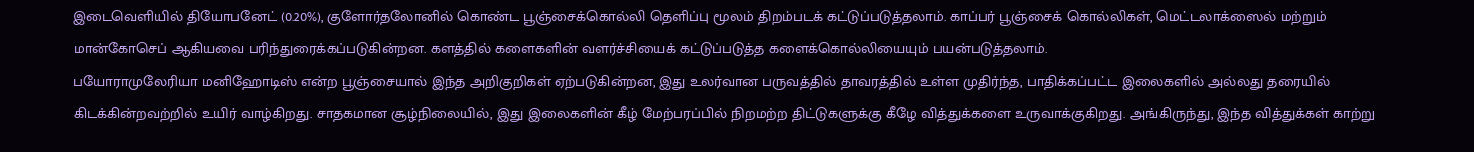இடைவெளியில் தியோபனேட் (0.20%), குளோர்தலோனில் கொண்ட பூஞ்சைக்கொல்லி தெளிப்பு மூலம் திறம்படக் கட்டுப்படுத்தலாம். காப்பர் பூஞ்சைக் கொல்லிகள், மெட்டலாக்ஸைல் மற்றும் மான்கோசெப் ஆகியவை பரிந்துரைக்கப்படுகின்றன. களத்தில் களைகளின் வளர்ச்சியைக் கட்டுப்படுத்த களைக்கொல்லியையும் பயன்படுத்தலாம்.
பயோராமுலேரியா மனிஹோடிஸ் என்ற பூஞ்சையால் இந்த அறிகுறிகள் ஏற்படுகின்றன, இது உலர்வான பருவத்தில் தாவரத்தில் உள்ள முதிர்ந்த, பாதிக்கப்பட்ட இலைகளில் அல்லது தரையில் கிடக்கின்றவற்றில் உயிர் வாழ்கிறது. சாதகமான சூழ்நிலையில், இது இலைகளின் கீழ் மேற்பரப்பில் நிறமற்ற திட்டுகளுக்கு கீழே வித்துக்களை உருவாக்குகிறது. அங்கிருந்து, இந்த வித்துக்கள் காற்று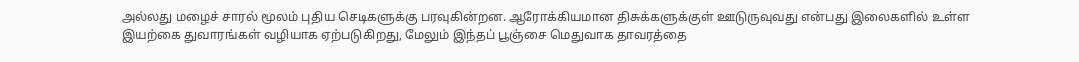அல்லது மழைச் சாரல் மூலம் புதிய செடிகளுக்கு பரவுகின்றன. ஆரோக்கியமான திசுக்களுக்குள் ஊடுருவுவது என்பது இலைகளில் உள்ள இயற்கை துவாரங்கள் வழியாக ஏற்படுகிறது, மேலும் இந்தப் பூஞ்சை மெதுவாக தாவரத்தை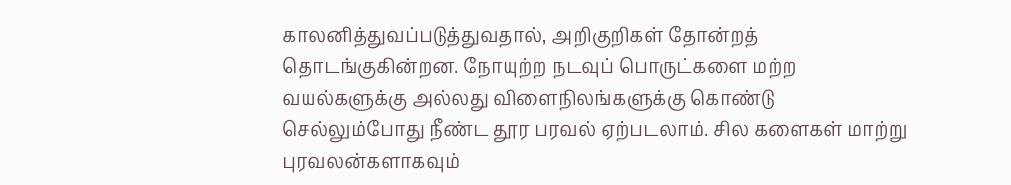காலனித்துவப்படுத்துவதால், அறிகுறிகள் தோன்றத் தொடங்குகின்றன. நோயுற்ற நடவுப் பொருட்களை மற்ற வயல்களுக்கு அல்லது விளைநிலங்களுக்கு கொண்டு செல்லும்போது நீண்ட தூர பரவல் ஏற்படலாம். சில களைகள் மாற்று புரவலன்களாகவும்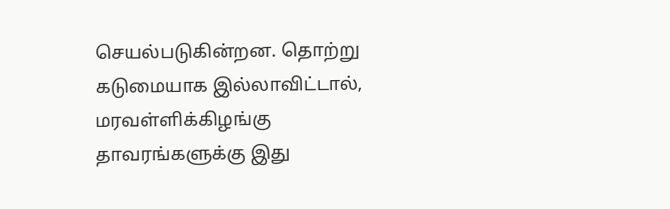செயல்படுகின்றன. தொற்று கடுமையாக இல்லாவிட்டால், மரவள்ளிக்கிழங்கு தாவரங்களுக்கு இது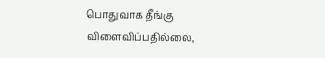பொதுவாக தீங்கு விளைவிப்பதில்லை,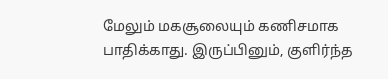மேலும் மகசூலையும் கணிசமாக பாதிக்காது. இருப்பினும், குளிர்ந்த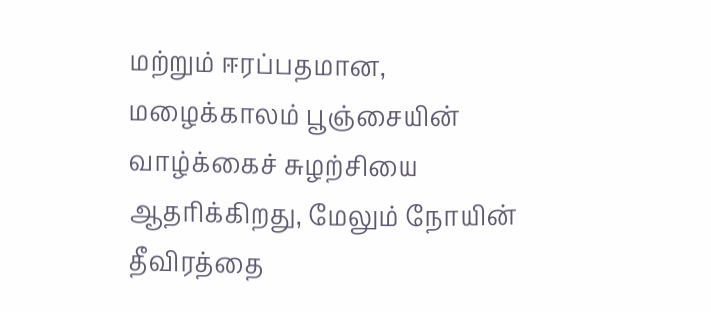மற்றும் ஈரப்பதமான, மழைக்காலம் பூஞ்சையின் வாழ்க்கைச் சுழற்சியை ஆதரிக்கிறது, மேலும் நோயின் தீவிரத்தை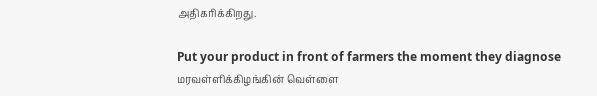அதிகரிக்கிறது.

Put your product in front of farmers the moment they diagnose மரவள்ளிக்கிழங்கின் வெள்ளை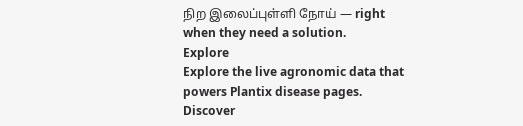நிற இலைப்புள்ளி நோய் — right when they need a solution.
Explore
Explore the live agronomic data that powers Plantix disease pages.
Discover